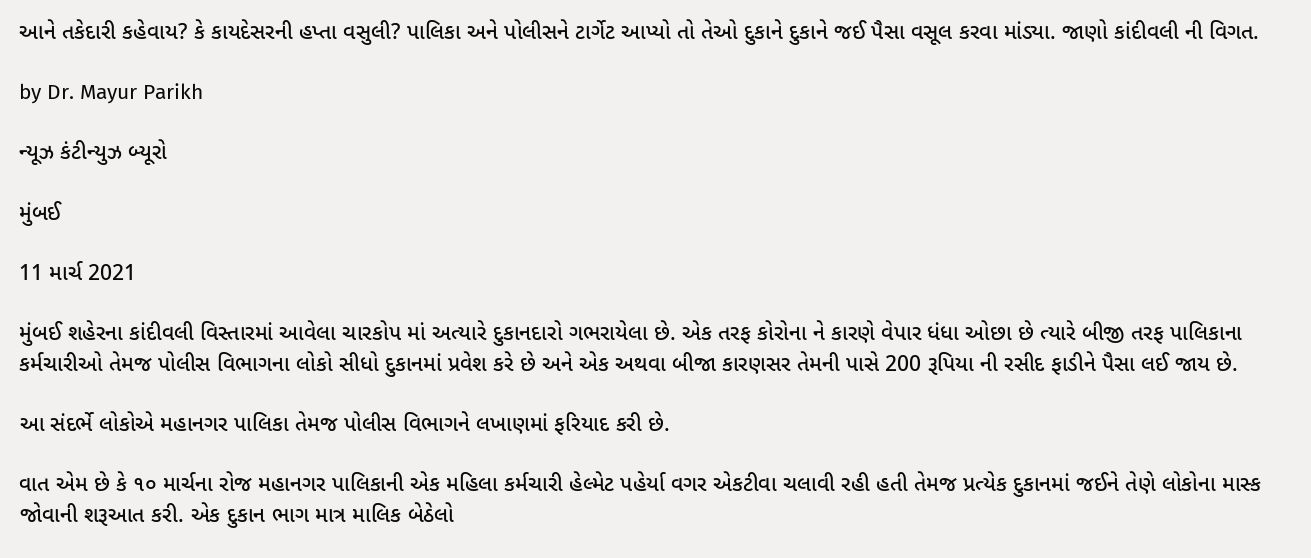આને તકેદારી કહેવાય? કે કાયદેસરની હપ્તા વસુલી? પાલિકા અને પોલીસને ટાર્ગેટ આપ્યો તો તેઓ દુકાને દુકાને જઈ પૈસા વસૂલ કરવા માંડ્યા. જાણો કાંદીવલી ની વિગત.

by Dr. Mayur Parikh

ન્યૂઝ કંટીન્યુઝ બ્યૂરો

મુંબઈ

11 માર્ચ 2021

મુંબઈ શહેરના કાંદીવલી વિસ્તારમાં આવેલા ચારકોપ માં અત્યારે દુકાનદારો ગભરાયેલા છે. એક તરફ કોરોના ને કારણે વેપાર ધંધા ઓછા છે ત્યારે બીજી તરફ પાલિકાના કર્મચારીઓ તેમજ પોલીસ વિભાગના લોકો સીધો દુકાનમાં પ્રવેશ કરે છે અને એક અથવા બીજા કારણસર તેમની પાસે 200 રૂપિયા ની રસીદ ફાડીને પૈસા લઈ જાય છે.

આ સંદર્ભે લોકોએ મહાનગર પાલિકા તેમજ પોલીસ વિભાગને લખાણમાં ફરિયાદ કરી છે.

વાત એમ છે કે ૧૦ માર્ચના રોજ મહાનગર પાલિકાની એક મહિલા કર્મચારી હેલ્મેટ પહેર્યા વગર એકટીવા ચલાવી રહી હતી તેમજ પ્રત્યેક દુકાનમાં જઈને તેણે લોકોના માસ્ક જોવાની શરૂઆત કરી. એક દુકાન ભાગ માત્ર માલિક બેઠેલો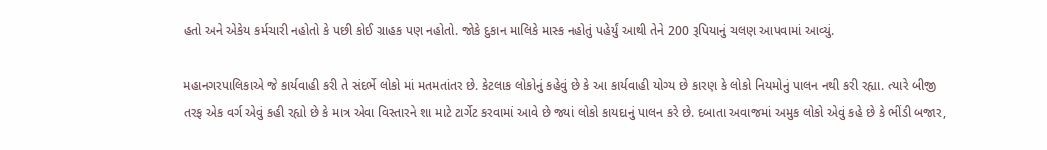હતો અને એકેય કર્મચારી નહોતો કે પછી કોઈ ગ્રાહક પણ નહોતો. જોકે દુકાન માલિકે માસ્ક નહોતું પહેર્યું આથી તેને 200 રૂપિયાનું ચલણ આપવામાં આવ્યું.

મહાનગરપાલિકાએ જે કાર્યવાહી કરી તે સંદર્ભે લોકો માં મતમતાંતર છે. કેટલાક લોકોનું કહેવું છે કે આ કાર્યવાહી યોગ્ય છે કારણ કે લોકો નિયમોનું પાલન નથી કરી રહ્યા. ત્યારે બીજી તરફ એક વર્ગ એવું કહી રહ્યો છે કે માત્ર એવા વિસ્તારને શા માટે ટાર્ગેટ કરવામાં આવે છે જ્યાં લોકો કાયદાનું પાલન કરે છે. દબાતા અવાજમાં અમુક લોકો એવું કહે છે કે ભીંડી બજાર,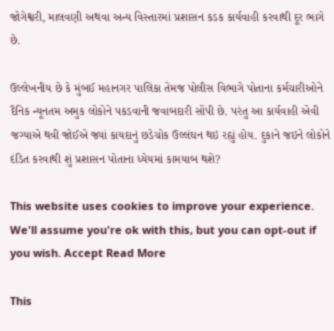જોગેશ્વરી, માલવણી અથવા અન્ય વિસ્તારમાં પ્રશાસન કડક કાર્યવાહી કરવાથી દૂર ભાગે છે.

ઉલ્લેખનીય છે કે મુંબઈ મહાનગર પાલિકા તેમજ પોલીસ વિભાગે પોતાના કર્મચારીઓને દૈનિક ન્યૂનતમ અમુક લોકોને પકડવાની જવાબદારી સોંપી છે. પરંતુ આ કાર્યવાહી એવી જગ્યાએ થવી જોઈએ જ્યાં કાયદાનું છડેચોક ઉલ્લંઘન થઇ રહ્યું હોય. દુકાને જઇને લોકોને દંડિત કરવાથી શું પ્રશાસન પોતાના ધ્યેયમાં કામયાબ થશે?

This website uses cookies to improve your experience. We'll assume you're ok with this, but you can opt-out if you wish. Accept Read More

This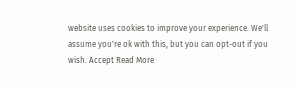website uses cookies to improve your experience. We'll assume you're ok with this, but you can opt-out if you wish. Accept Read More